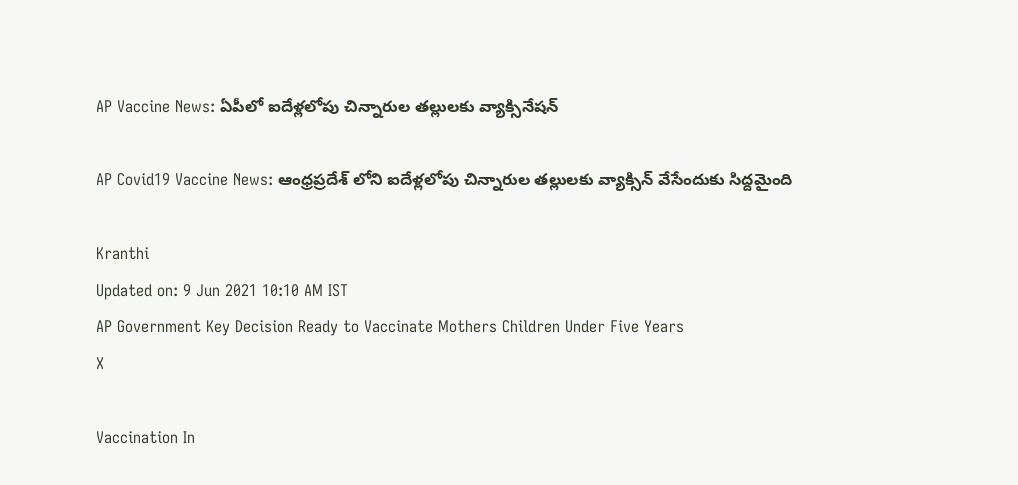AP Vaccine News: ఏపీలో ఐదేళ్లలోపు చిన్నారుల తల్లులకు వ్యాక్సినేషన్

AP Covid19 Vaccine News: ఆంధ్రప్రదేశ్ లోని ఐదేళ్లలోపు చిన్నారుల తల్లులకు వ్యాక్సిన్ వేసేందుకు సిద్దమైంది

Kranthi
Updated on: 9 Jun 2021 10:10 AM IST
AP Government Key Decision Ready to Vaccinate Mothers Children Under Five Years
X

Vaccination In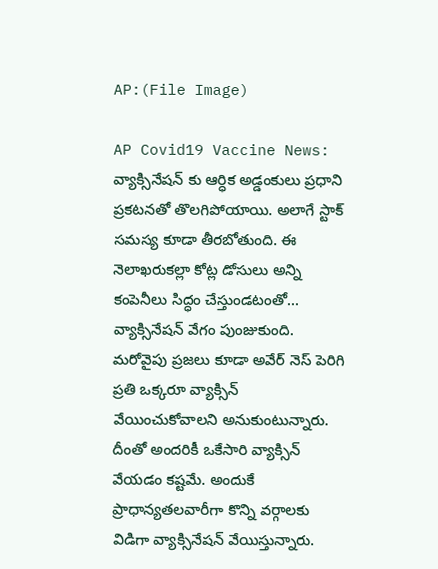AP:(File Image)

AP Covid19 Vaccine News: వ్యాక్సినేషన్ కు ఆర్ధిక అడ్డంకులు ప్రధాని ప్రకటనతో తొలగిపోయాయి. అలాగే స్టాక్ సమస్య కూడా తీరబోతుంది. ఈ నెలాఖరుకల్లా కోట్ల డోసులు అన్ని కంపెనీలు సిద్ధం చేస్తుండటంతో... వ్యాక్సినేషన్ వేగం పుంజుకుంది. మరోవైపు ప్రజలు కూడా అవేర్ నెస్ పెరిగి ప్రతి ఒక్కరూ వ్యాక్సిన్ వేయించుకోవాలని అనుకుంటున్నారు. దీంతో అందరికీ ఒకేసారి వ్యాక్సిన్ వేయడం కష్టమే. అందుకే ప్రాధాన్యతలవారీగా కొన్ని వర్గాలకు విడిగా వ్యాక్సినేషన్ వేయిస్తున్నారు.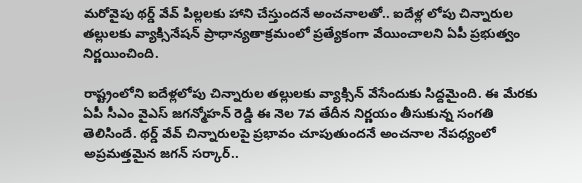మరోవైపు థర్డ్ వేవ్ పిల్లలకు హాని చేస్తుందనే అంచనాలతో.. ఐదేళ్ల లోపు చిన్నారుల తల్లులకు వ్యాక్సినేషన్ ప్రాధాన్యతాక్రమంలో ప్రత్యేకంగా వేయించాలని ఏపీ ప్రభుత్వం నిర్ణయించింది.

రాష్ట్రంలోని ఐదేళ్లలోపు చిన్నారుల తల్లులకు వ్యాక్సిన్ వేసేందుకు సిద్దమైంది. ఈ మేరకు ఏపీ సీఎం వైఎస్ జగన్మోహన్ రెడ్డి ఈ నెల 7వ తేదీన నిర్ణయం తీసుకున్న సంగతి తెలిసిందే. థర్డ్ వేవ్ చిన్నారులపై ప్రభావం చూపుతుందనే అంచనాల నేపధ్యంలో అప్రమత్తమైన జగన్ సర్కార్..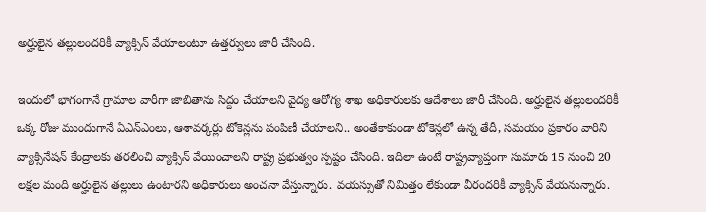అర్హులైన తల్లులందరికీ వ్యాక్సిన్ వేయాలంటూ ఉత్తర్వులు జారీ చేసింది.

ఇందులో భాగంగానే గ్రామాల వారీగా జాబితాను సిద్దం చేయాలని వైద్య ఆరోగ్య శాఖ అధికారులకు ఆదేశాలు జారీ చేసింది. అర్హులైన తల్లులందరికీ ఒక్క రోజు ముందుగానే ఏఎన్‌ఎంలు, ఆశావర్కర్లు టోకెన్లను పంపిణీ చేయాలని.. అంతేకాకుండా టోకెన్లలో ఉన్న తేదీ, సమయం ప్రకారం వారిని వ్యాక్సినేషన్ కేంద్రాలకు తరలించి వ్యాక్సిన్ వేయించాలని రాష్ట్ర ప్రభుత్వం స్పష్టం చేసింది. ఇదిలా ఉంటే రాష్ట్రవ్యాప్తంగా సుమారు 15 నుంచి 20 లక్షల మంది అర్హులైన తల్లులు ఉంటారని అధికారులు అంచనా వేస్తున్నారు. వయస్సుతో నిమిత్తం లేకుండా వీరందరికీ వ్యాక్సిన్ వేయనున్నారు.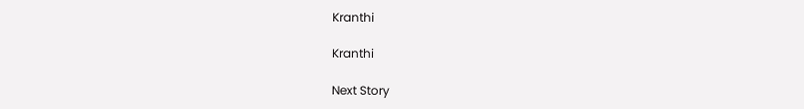Kranthi

Kranthi

Next Story